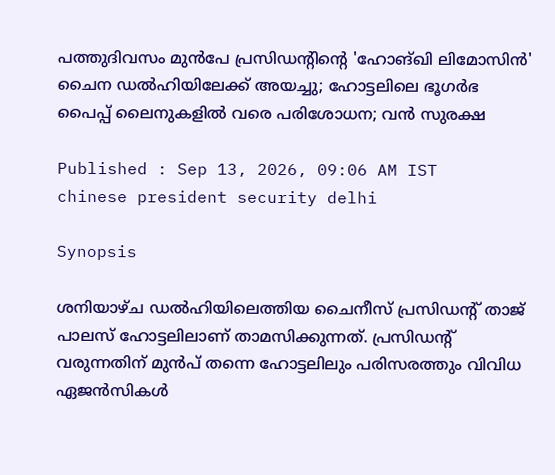പത്തുദിവസം മുൻപേ പ്രസിഡന്റിന്റെ 'ഹോങ്ഖി ലിമോസിൻ' ചൈന ഡൽഹിയിലേക്ക് അയച്ചു; ഹോട്ടലിലെ ഭൂഗർഭ പൈപ്പ് ലൈനുകളിൽ വരെ പരിശോധന; വൻ സുരക്ഷ

Published : Sep 13, 2026, 09:06 AM IST
chinese president security delhi

Synopsis

ശനിയാഴ്ച ഡൽഹിയിലെത്തിയ ചൈനീസ് പ്രസിഡന്റ് താജ് പാലസ് ഹോട്ടലിലാണ് താമസിക്കുന്നത്. പ്രസിഡന്റ് വരുന്നതിന് മുൻപ് തന്നെ ഹോട്ടലിലും പരിസരത്തും വിവിധ ഏജൻസികൾ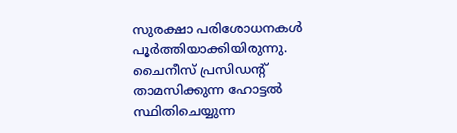സുരക്ഷാ പരിശോധനകൾ പൂർത്തിയാക്കിയിരുന്നു. ചൈനീസ് പ്രസിഡന്റ് താമസിക്കുന്ന ഹോട്ടൽ സ്ഥിതിചെയ്യുന്ന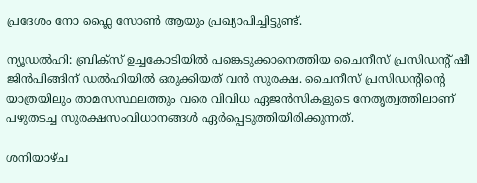പ്രദേശം നോ ഫ്ലൈ സോൺ ആയും പ്രഖ്യാപിച്ചിട്ടുണ്ട്.

ന്യൂഡൽഹി: ബ്രിക്സ് ഉച്ചകോടിയിൽ പങ്കെടുക്കാനെത്തിയ ചൈനീസ് പ്രസിഡന്റ് ഷീ ജിൻപിങ്ങിന് ഡൽഹിയിൽ ഒരുക്കിയത് വൻ സുരക്ഷ. ചൈനീസ് പ്രസിഡന്റിന്റെ യാത്രയിലും താമസസ്ഥലത്തും വരെ വിവിധ ഏജൻസികളുടെ നേതൃത്വത്തിലാണ് പഴുതടച്ച സുരക്ഷസംവിധാനങ്ങൾ ഏർപ്പെടുത്തിയിരിക്കുന്നത്.

ശനിയാഴ്ച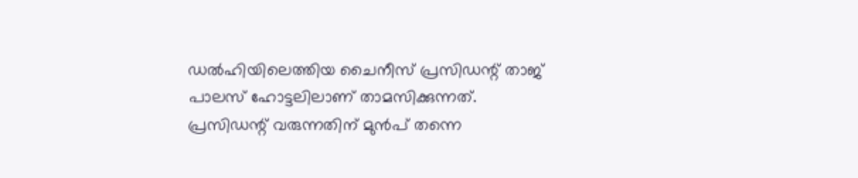ഡൽഹിയിലെത്തിയ ചൈനീസ് പ്രസിഡന്റ് താജ് പാലസ് ഹോട്ടലിലാണ് താമസിക്കുന്നത്. പ്രസിഡന്റ് വരുന്നതിന് മുൻപ് തന്നെ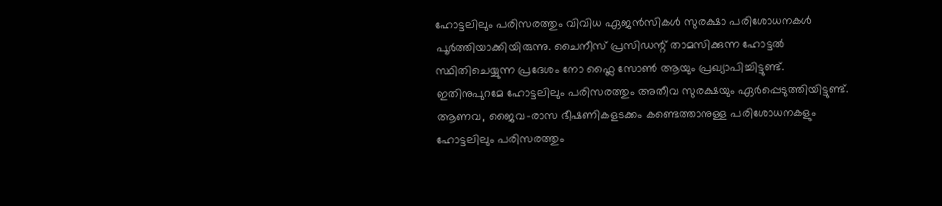ഹോട്ടലിലും പരിസരത്തും വിവിധ ഏജൻസികൾ സുരക്ഷാ പരിശോധനകൾ പൂർത്തിയാക്കിയിരുന്നു. ചൈനീസ് പ്രസിഡന്റ് താമസിക്കുന്ന ഹോട്ടൽ സ്ഥിതിചെയ്യുന്ന പ്രദേശം നോ ഫ്ലൈ സോൺ ആയും പ്രഖ്യാപിച്ചിട്ടുണ്ട്. ഇതിനുപുറമേ ഹോട്ടലിലും പരിസരത്തും അതീവ സുരക്ഷയും ഏർപ്പെടുത്തിയിട്ടുണ്ട്. ആണവ, ജൈവ-രാസ ഭീഷണികളടക്കം കണ്ടെത്താനുള്ള പരിശോധനകളും ഹോട്ടലിലും പരിസരത്തും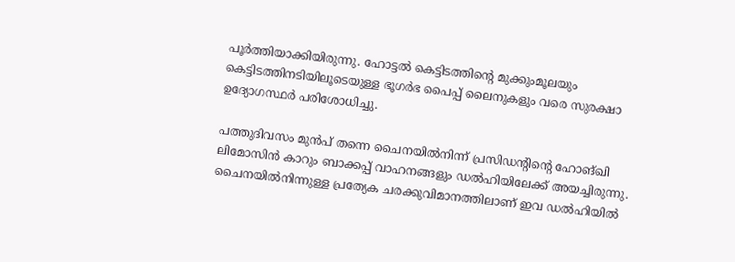പൂർത്തിയാക്കിയിരുന്നു. ഹോട്ടൽ കെട്ടിടത്തിന്റെ മുക്കുംമൂലയും കെട്ടിടത്തിനടിയിലൂടെയുള്ള ഭൂഗർഭ പൈപ്പ് ലൈനുകളും വരെ സുരക്ഷാ ഉദ്യോഗസ്ഥർ പരിശോധിച്ചു.

പത്തുദിവസം മുൻപ് തന്നെ ചൈനയിൽനിന്ന് പ്രസിഡന്റിന്റെ ഹോങ്ഖി ലിമോസിൻ കാറും ബാക്കപ്പ് വാഹനങ്ങളും ഡൽഹിയിലേക്ക് അയച്ചിരുന്നു. ചൈനയിൽനിന്നുള്ള പ്രത്യേക ചരക്കുവിമാനത്തിലാണ് ഇവ ഡൽഹിയിൽ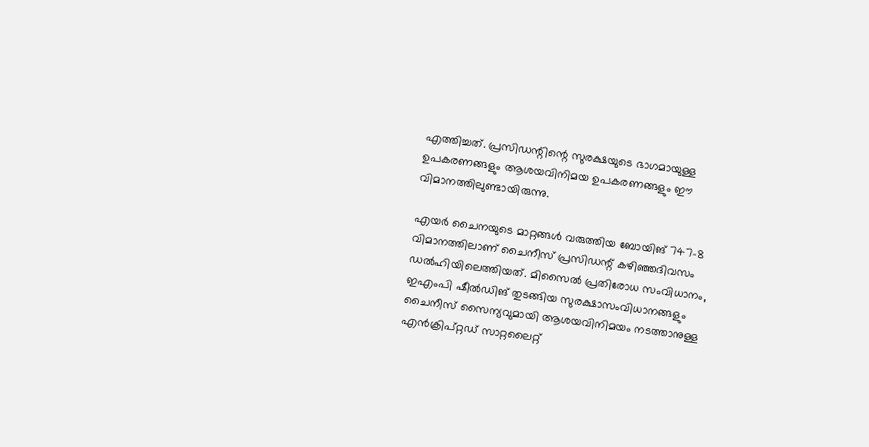എത്തിച്ചത്. പ്രസിഡന്റിന്റെ സുരക്ഷയുടെ ഭാഗമായുള്ള ഉപകരണങ്ങളും ആശയവിനിമയ ഉപകരണങ്ങളും ഈ വിമാനത്തിലുണ്ടായിരുന്നു.

എയർ ചൈനയുടെ മാറ്റങ്ങൾ വരുത്തിയ ബോയിങ് 747-8 വിമാനത്തിലാണ് ചൈനീസ് പ്രസിഡന്റ് കഴിഞ്ഞദിവസം ഡൽഹിയിലെത്തിയത്. മിസൈൽ പ്രതിരോധ സംവിധാനം, ഇഎംപി ഷീൽഡിങ് തുടങ്ങിയ സുരക്ഷാസംവിധാനങ്ങളും ചൈനീസ് സൈന്യവുമായി ആശയവിനിമയം നടത്താനുള്ള എൻക്രിപ്റ്റഡ് സാറ്റലൈറ്റ്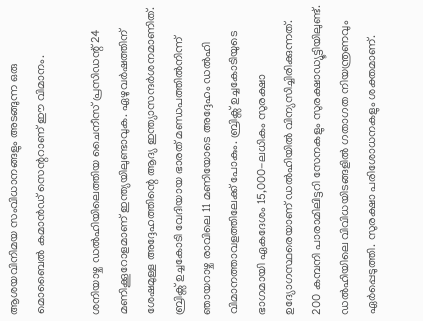ആശയവിനിമയ സംവിധാനങ്ങളും അടങ്ങുന്ന ഒരു മൊബൈൽ കമാൻഡ് സെന്ററാണ് ഈ വിമാനം.

ശനിയാഴ്ച ഡൽഹിയിലെത്തിയ ചൈനീസ് പ്രസിഡന്റ് 24 മണിക്കൂറോളമാണ് ഇന്ത്യയിലുണ്ടാവുക. ഏഴുവർഷത്തിന് ശേഷമുള്ള അദ്ദേഹത്തിന്റെ ആദ്യ ഇന്ത്യാസന്ദർശനമാണിത്. ബ്രിക്സ് ഉച്ചകോടി വേദിയായ ഭാരത് മണ്ഡപത്തിൽനിന്ന് ഞായറാഴ്ച രാവിലെ 11 മണിയോടെ അദ്ദേഹം ഡൽഹി വിമാനത്താവളത്തിലേക്ക് പോകും. ബ്രിക്സ് ഉച്ചകോടിയുടെ ഭാഗമായി ഏകദേശം 15,000-ലധികം സുരക്ഷാ ഉദ്യോഗസ്ഥരെയാണ് ‍ഡൽഹിയിൽ വിന്യസിച്ചിരിക്കുന്നത്. 200 കമ്പനി പാരാമിലിട്ടറി സേനകളും സുരക്ഷാഡ്യൂട്ടിയിലുണ്ട്. ഡൽഹിയിലെ വിവിധയിടങ്ങളിൽ ഗതാഗത നിയന്ത്രണവും ഏർപ്പെടുത്തി. സുരക്ഷാ പരിശോധനകളും ശക്തമാണ്.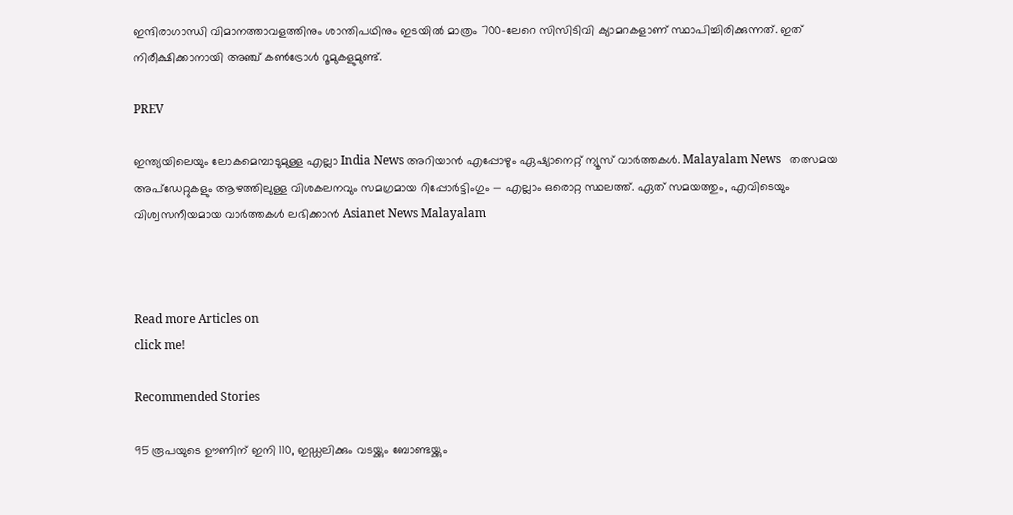ഇന്ദിരാഗാന്ധി വിമാനത്താവളത്തിനും ശാന്തിപഥിനും ഇടയിൽ മാത്രം 700-ലേറെ സിസിടിവി ക്യാമറകളാണ് സ്ഥാപിച്ചിരിക്കുന്നത്. ഇത് നിരീക്ഷിക്കാനായി അഞ്ച് കൺട്രോൾ റൂമുകളുമുണ്ട്.

PREV

ഇന്ത്യയിലെയും ലോകമെമ്പാടുമുള്ള എല്ലാ India News അറിയാൻ എപ്പോഴും ഏഷ്യാനെറ്റ് ന്യൂസ് വാർത്തകൾ. Malayalam News   തത്സമയ അപ്‌ഡേറ്റുകളും ആഴത്തിലുള്ള വിശകലനവും സമഗ്രമായ റിപ്പോർട്ടിംഗും — എല്ലാം ഒരൊറ്റ സ്ഥലത്ത്. ഏത് സമയത്തും, എവിടെയും വിശ്വസനീയമായ വാർത്തകൾ ലഭിക്കാൻ Asianet News Malayalam



Read more Articles on
click me!

Recommended Stories

95 രൂപയുടെ ഊണിന് ഇനി 110, ഇഡ്ഡലിക്കും വടയ്ക്കും ബോണ്ടയ്ക്കും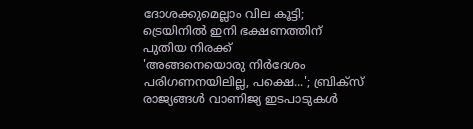ദോശക്കുമെല്ലാം വില കൂട്ടി; ട്രെയിനില്‍ ഇനി ഭക്ഷണത്തിന് പുതിയ നിരക്ക്
'അങ്ങനെയൊരു നിർദേശം പരിഗണനയിലില്ല, പക്ഷെ...'; ബ്രിക്‌സ് രാജ്യങ്ങൾ വാണിജ്യ ഇടപാടുകൾ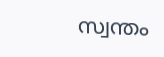സ്വന്തം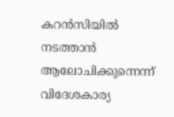കറൻസിയിൽ നടത്താൻ ആലോചിക്കുന്നെന്ന് വിദേശകാര്യ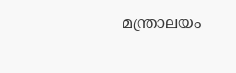മന്ത്രാലയം